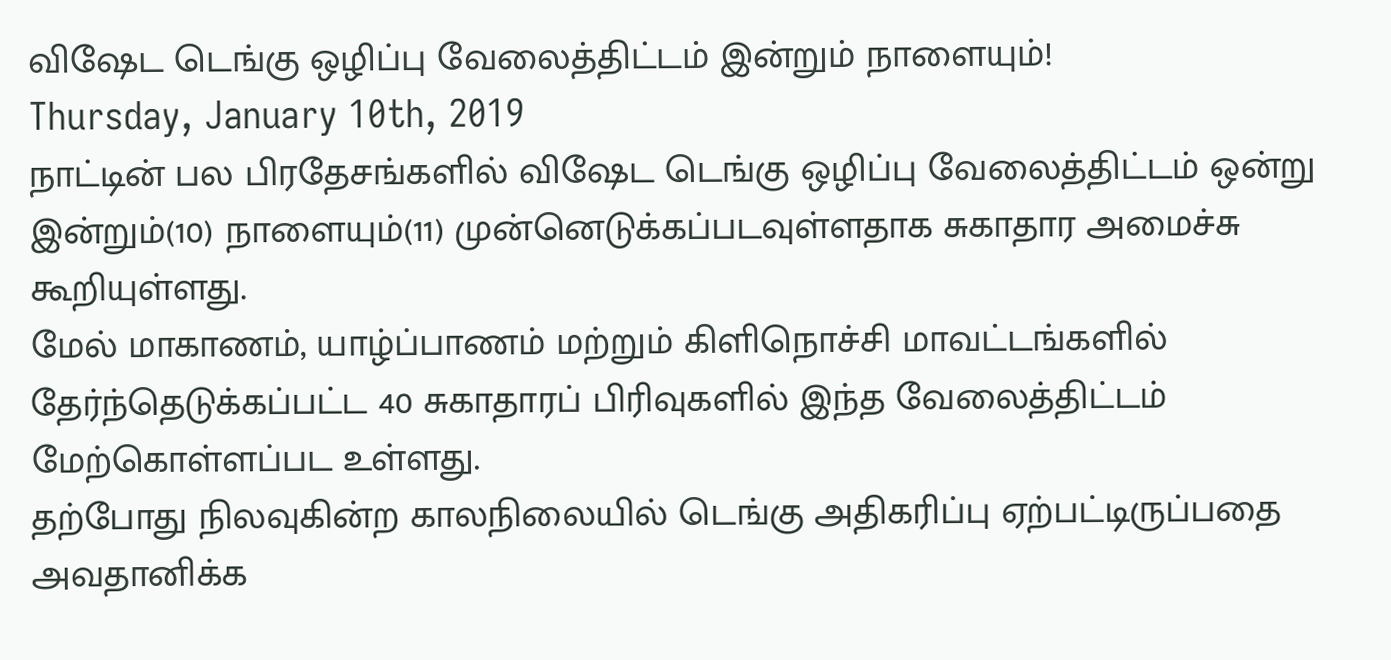விஷேட டெங்கு ஒழிப்பு வேலைத்திட்டம் இன்றும் நாளையும்!
Thursday, January 10th, 2019
நாட்டின் பல பிரதேசங்களில் விஷேட டெங்கு ஒழிப்பு வேலைத்திட்டம் ஒன்று இன்றும்(10) நாளையும்(11) முன்னெடுக்கப்படவுள்ளதாக சுகாதார அமைச்சு கூறியுள்ளது.
மேல் மாகாணம், யாழ்ப்பாணம் மற்றும் கிளிநொச்சி மாவட்டங்களில் தேர்ந்தெடுக்கப்பட்ட 40 சுகாதாரப் பிரிவுகளில் இந்த வேலைத்திட்டம் மேற்கொள்ளப்பட உள்ளது.
தற்போது நிலவுகின்ற காலநிலையில் டெங்கு அதிகரிப்பு ஏற்பட்டிருப்பதை அவதானிக்க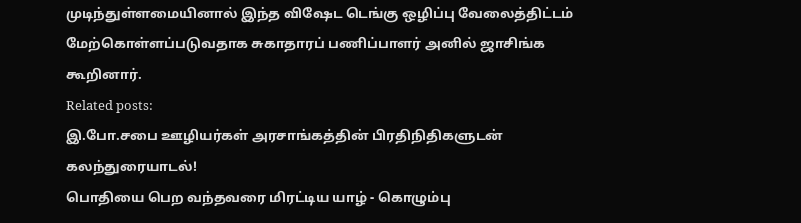முடிந்துள்ளமையினால் இந்த விஷேட டெங்கு ஒழிப்பு வேலைத்திட்டம் மேற்கொள்ளப்படுவதாக சுகாதாரப் பணிப்பாளர் அனில் ஜாசிங்க கூறினார்.
Related posts:
இ.போ.சபை ஊழியர்கள் அரசாங்கத்தின் பிரதிநிதிகளுடன் கலந்துரையாடல்!
பொதியை பெற வந்தவரை மிரட்டிய யாழ் - கொழும்பு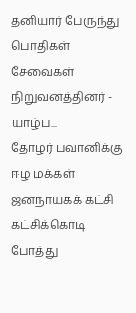தனியார் பேருந்து பொதிகள் சேவைகள் நிறுவனத்தினர் - யாழ்ப...
தோழர் பவானிக்கு ஈழ மக்கள் ஜனநாயகக் கட்சி கட்சிக்கொடி போத்து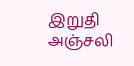இறுதி அஞ்சலி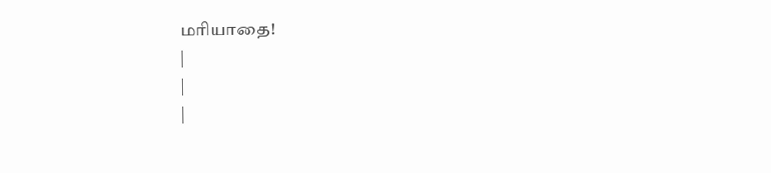மரியாதை!
|
|
|